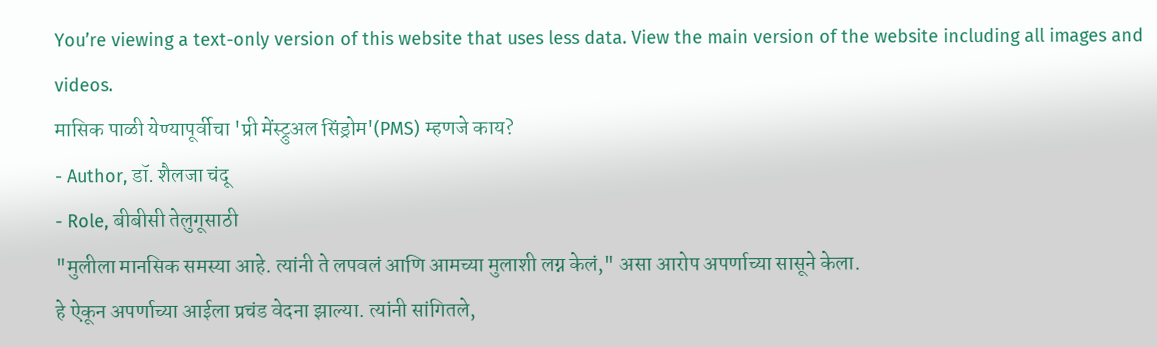You’re viewing a text-only version of this website that uses less data. View the main version of the website including all images and videos.
मासिक पाळी येण्यापूर्वीचा 'प्री मेंस्ट्रुअल सिंड्रोम'(PMS) म्हणजे काय?
- Author, डॉ. शैलजा चंदू
- Role, बीबीसी तेलुगूसाठी
"मुलीला मानसिक समस्या आहे. त्यांनी ते लपवलं आणि आमच्या मुलाशी लग्न केलं," असा आरोप अपर्णाच्या सासूने केला.
हे ऐकून अपर्णाच्या आईला प्रचंड वेदना झाल्या. त्यांनी सांगितले,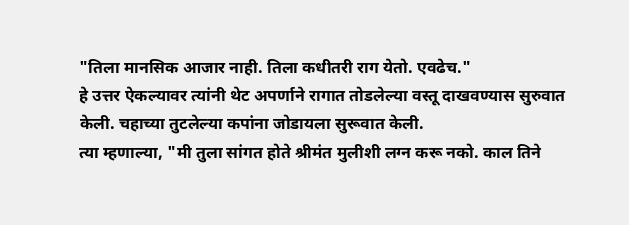"तिला मानसिक आजार नाही. तिला कधीतरी राग येतो. एवढेच."
हे उत्तर ऐकल्यावर त्यांनी थेट अपर्णाने रागात तोडलेल्या वस्तू दाखवण्यास सुरुवात केली. चहाच्या तुटलेल्या कपांना जोडायला सुरूवात केली.
त्या म्हणाल्या, "मी तुला सांगत होते श्रीमंत मुलीशी लग्न करू नको. काल तिने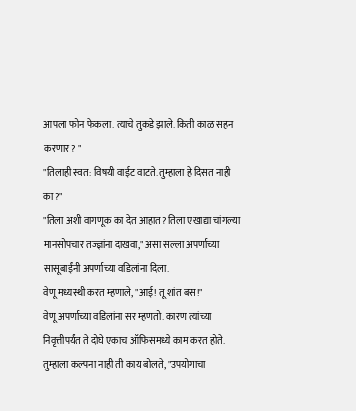आपला फोन फेकला. त्याचे तुकडे झाले. किती काळ सहन करणार? "
"तिलाही स्वत: विषयी वाईट वाटते. तुम्हाला हे दिसत नाही का?"
"तिला अशी वागणूक का देत आहात? तिला एखाद्या चांगल्या मानसोपचार तज्ज्ञांना दाखवा," असा सल्ला अपर्णाच्या सासूबाईंनी अपर्णाच्या वडिलांना दिला.
वेणू मध्यस्थी करत म्हणाले, "आई! तू शांत बस!"
वेणू अपर्णाच्या वडिलांना सर म्हणतो. कारण त्यांच्या निवृत्तीपर्यंत ते दोघे एकाच ऑफिसमध्ये काम करत होते.
तुम्हाला कल्पना नाही ती काय बोलते, "उपयोगाचा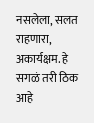नसलेला, सलत राहणारा, अकार्यक्षम. हे सगळं तरी ठिक आहे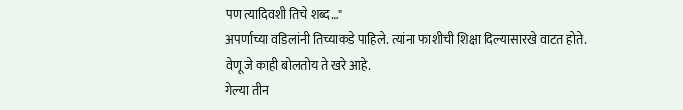पण त्यादिवशी तिचे शब्द…"
अपर्णाच्या वडिलांनी तिच्याकडे पाहिले. त्यांना फाशीची शिक्षा दिल्यासारखे वाटत होते.
वेणू जे काही बोलतोय ते खरे आहे.
गेल्या तीन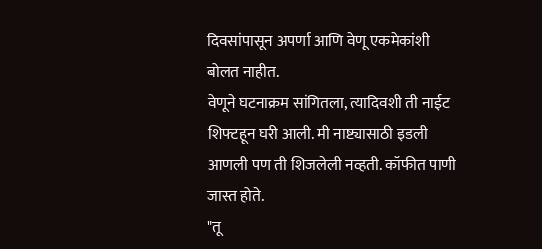दिवसांपासून अपर्णा आणि वेणू एकमेकांशी बोलत नाहीत.
वेणूने घटनाक्रम सांगितला, त्यादिवशी ती नाईट शिफ्टहून घरी आली. मी नाष्ट्यासाठी इडली आणली पण ती शिजलेली नव्हती. कॉफीत पाणी जास्त होते.
"तू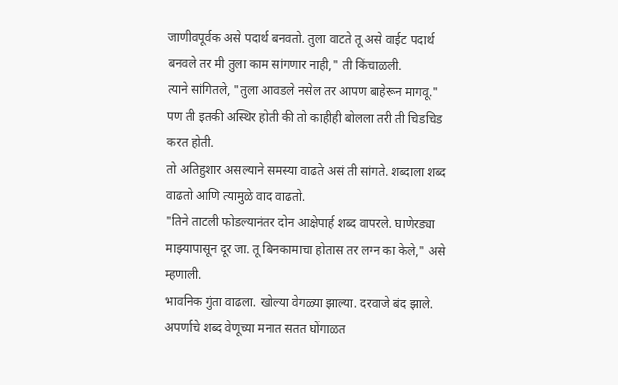जाणीवपूर्वक असे पदार्थ बनवतो. तुला वाटते तू असे वाईट पदार्थ बनवले तर मी तुला काम सांगणार नाही," ती किंचाळली.
त्याने सांगितले, "तुला आवडले नसेल तर आपण बाहेरून मागवू." पण ती इतकी अस्थिर होती की तो काहीही बोलला तरी ती चिडचिड करत होती.
तो अतिहुशार असल्याने समस्या वाढते असं ती सांगते. शब्दाला शब्द वाढतो आणि त्यामुळे वाद वाढतो.
"तिने ताटली फोडल्यानंतर दोन आक्षेपार्ह शब्द वापरले. घाणेरड्या माझ्यापासून दूर जा. तू बिनकामाचा होतास तर लग्न का केले," असे म्हणाली.
भावनिक गुंता वाढला. खोल्या वेगळ्या झाल्या. दरवाजे बंद झाले.
अपर्णाचे शब्द वेणूच्या मनात सतत घोंगाळत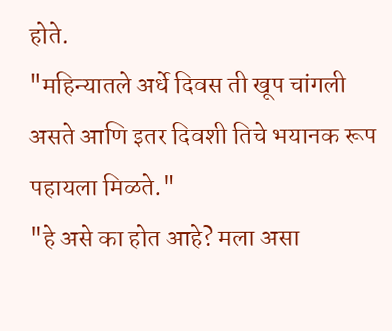होते.
"महिन्यातले अर्धे दिवस ती खूप चांगली असते आणि इतर दिवशी तिचे भयानक रूप पहायला मिळते."
"हे असे का होत आहे? मला असा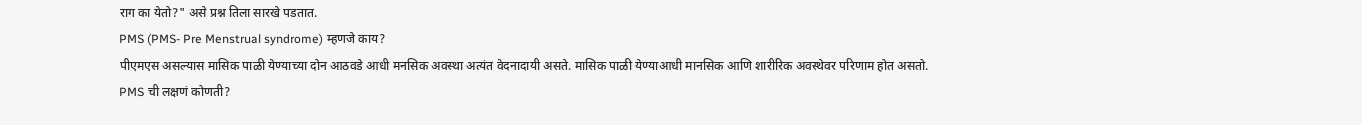राग का येतो?" असे प्रश्न तिला सारखे पडतात.
PMS (PMS- Pre Menstrual syndrome) म्हणजे काय?
पीएमएस असल्यास मासिक पाळी येण्याच्या दोन आठवडे आधी मनसिक अवस्था अत्यंत वेदनादायी असते. मासिक पाळी येण्याआधी मानसिक आणि शारीरिक अवस्थेवर परिणाम होत असतो.
PMS ची लक्षणं कोणती?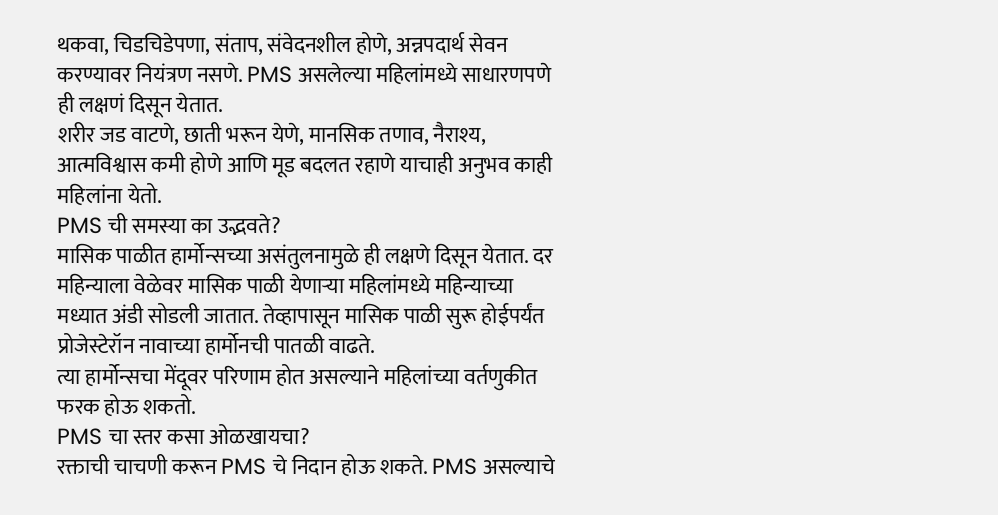थकवा, चिडचिडेपणा, संताप, संवेदनशील होणे, अन्नपदार्थ सेवन करण्यावर नियंत्रण नसणे. PMS असलेल्या महिलांमध्ये साधारणपणे ही लक्षणं दिसून येतात.
शरीर जड वाटणे, छाती भरून येणे, मानसिक तणाव, नैराश्य, आत्मविश्वास कमी होणे आणि मूड बदलत रहाणे याचाही अनुभव काही महिलांना येतो.
PMS ची समस्या का उद्भवते?
मासिक पाळीत हार्मोन्सच्या असंतुलनामुळे ही लक्षणे दिसून येतात. दर महिन्याला वेळेवर मासिक पाळी येणाऱ्या महिलांमध्ये महिन्याच्या मध्यात अंडी सोडली जातात. तेव्हापासून मासिक पाळी सुरू होईपर्यंत प्रोजेस्टेरॉन नावाच्या हार्मोनची पातळी वाढते.
त्या हार्मोन्सचा मेंदूवर परिणाम होत असल्याने महिलांच्या वर्तणुकीत फरक होऊ शकतो.
PMS चा स्तर कसा ओळखायचा?
रक्ताची चाचणी करून PMS चे निदान होऊ शकते. PMS असल्याचे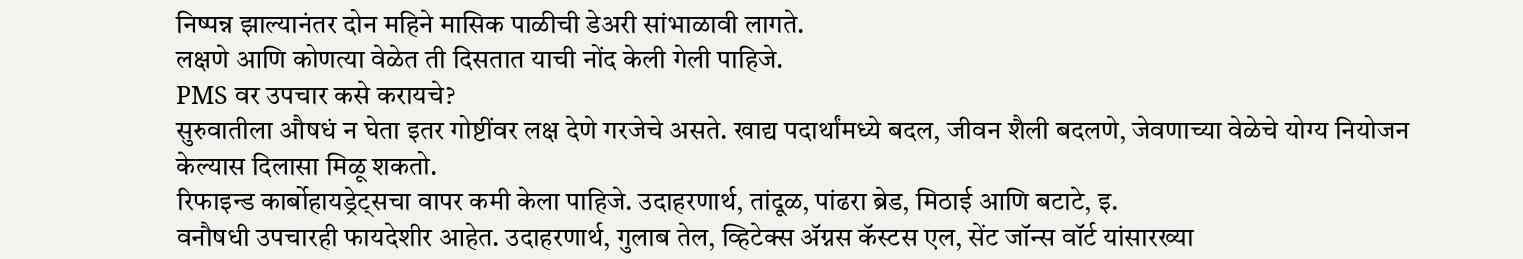निष्पन्न झाल्यानंतर दोन महिने मासिक पाळीची डेअरी सांभाळावी लागते.
लक्षणे आणि कोणत्या वेळेत ती दिसतात याची नोंद केली गेली पाहिजे.
PMS वर उपचार कसे करायचे?
सुरुवातीला औषधं न घेता इतर गोष्टींवर लक्ष देणे गरजेचे असते. खाद्य पदार्थांमध्ये बदल, जीवन शैली बदलणे, जेवणाच्या वेळेचे योग्य नियोजन केल्यास दिलासा मिळू शकतो.
रिफाइन्ड कार्बोहायड्रेट्सचा वापर कमी केला पाहिजे. उदाहरणार्थ, तांदूळ, पांढरा ब्रेड, मिठाई आणि बटाटे, इ.
वनौषधी उपचारही फायदेशीर आहेत. उदाहरणार्थ, गुलाब तेल, व्हिटेक्स ॲग्नस कॅस्टस एल, सेंट जॉन्स वॉर्ट यांसारख्या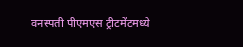वनस्पती पीएमएस ट्रीटमेंटमध्ये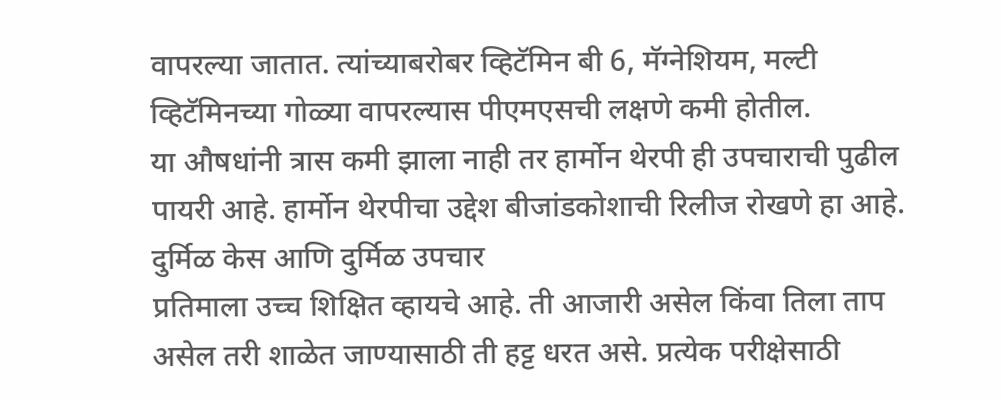वापरल्या जातात. त्यांच्याबरोबर व्हिटॅमिन बी 6, मॅग्नेशियम, मल्टी व्हिटॅमिनच्या गोळ्या वापरल्यास पीएमएसची लक्षणे कमी होतील.
या औषधांनी त्रास कमी झाला नाही तर हार्मोन थेरपी ही उपचाराची पुढील पायरी आहे. हार्मोन थेरपीचा उद्देश बीजांडकोशाची रिलीज रोखणे हा आहे.
दुर्मिळ केस आणि दुर्मिळ उपचार
प्रतिमाला उच्च शिक्षित व्हायचे आहे. ती आजारी असेल किंवा तिला ताप असेल तरी शाळेत जाण्यासाठी ती हट्ट धरत असे. प्रत्येक परीक्षेसाठी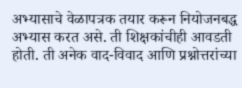अभ्यासाचे वेळापत्रक तयार करून नियोजनबद्ध अभ्यास करत असे. ती शिक्षकांचीही आवडती होती. ती अनेक वाद-विवाद आणि प्रश्नोत्तरांच्या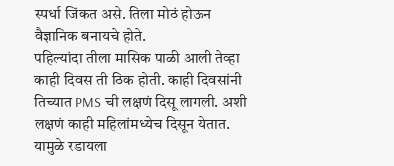स्पर्धा जिंकत असे. तिला मोठं होऊन वैज्ञानिक बनायचे होते.
पहिल्यांदा तीला मासिक पाळी आली तेव्हा काही दिवस ती ठिक होती. काही दिवसांनी तिच्यात PMS ची लक्षणं दिसू लागली. अशी लक्षणं काही महिलांमध्येच दिसून येतात. यामुळे रडायला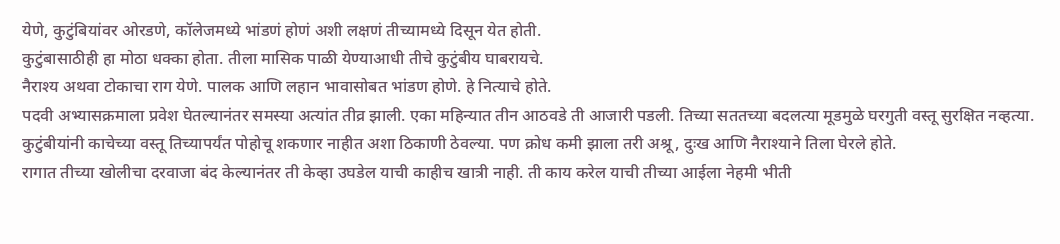येणे, कुटुंबियांवर ओरडणे, कॉलेजमध्ये भांडणं होणं अशी लक्षणं तीच्यामध्ये दिसून येत होती.
कुटुंबासाठीही हा मोठा धक्का होता. तीला मासिक पाळी येण्याआधी तीचे कुटुंबीय घाबरायचे.
नैराश्य अथवा टोकाचा राग येणे. पालक आणि लहान भावासोबत भांडण होणे. हे नित्याचे होते.
पदवी अभ्यासक्रमाला प्रवेश घेतल्यानंतर समस्या अत्यांत तीव्र झाली. एका महिन्यात तीन आठवडे ती आजारी पडली. तिच्या सततच्या बदलत्या मूडमुळे घरगुती वस्तू सुरक्षित नव्हत्या. कुटुंबीयांनी काचेच्या वस्तू तिच्यापर्यंत पोहोचू शकणार नाहीत अशा ठिकाणी ठेवल्या. पण क्रोध कमी झाला तरी अश्रू, दुःख आणि नैराश्याने तिला घेरले होते.
रागात तीच्या खोलीचा दरवाजा बंद केल्यानंतर ती केव्हा उघडेल याची काहीच खात्री नाही. ती काय करेल याची तीच्या आईला नेहमी भीती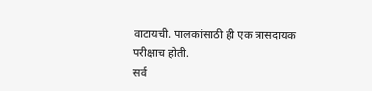वाटायची. पालकांसाठी ही एक त्रासदायक परीक्षाच होती.
सर्व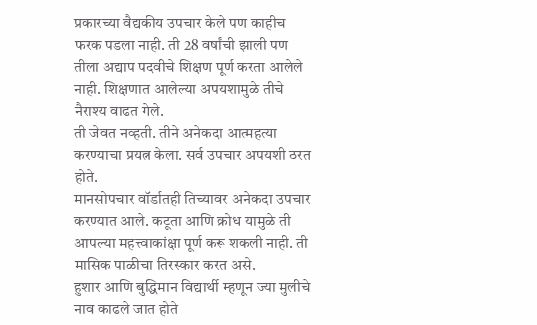प्रकारच्या वैद्यकीय उपचार केले पण काहीच फरक पडला नाही. ती 28 वर्षांची झाली पण तीला अद्याप पदवीचे शिक्षण पूर्ण करता आलेले नाही. शिक्षणात आलेल्या अपयशामुळे तीचे नैराश्य वाढत गेले.
ती जेवत नव्हती. तीने अनेकदा आत्महत्या करण्याचा प्रयत्न केला. सर्व उपचार अपयशी ठरत होते.
मानसोपचार वॉर्डातही तिच्यावर अनेकदा उपचार करण्यात आले. कटूता आणि क्रोध यामुळे ती आपल्या महत्त्वाकांक्षा पूर्ण करू शकली नाही. ती मासिक पाळीचा तिरस्कार करत असे.
हुशार आणि बुद्धिमान विद्यार्थी म्हणून ज्या मुलीचे नाव काढले जात होते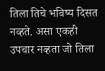तिला तिचे भविष्य दिसत नव्हते. असा एकही उपचार नव्हता जो तिला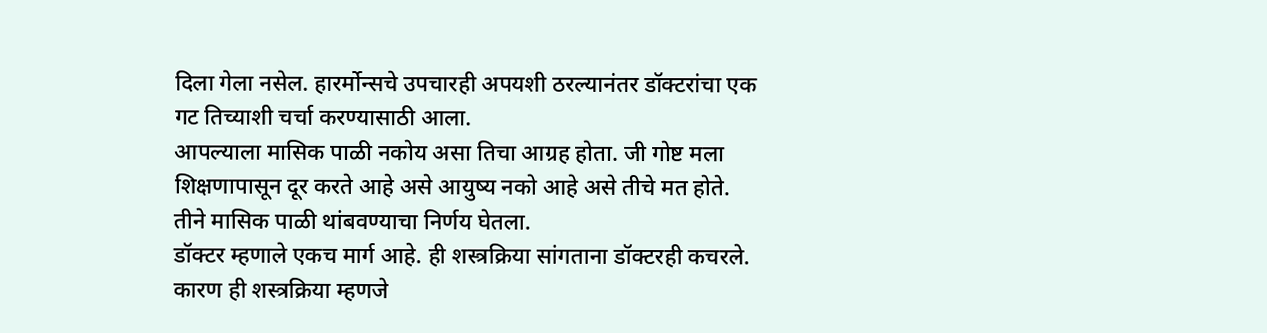दिला गेला नसेल. हारर्मोन्सचे उपचारही अपयशी ठरल्यानंतर डॉक्टरांचा एक गट तिच्याशी चर्चा करण्यासाठी आला.
आपल्याला मासिक पाळी नकोय असा तिचा आग्रह होता. जी गोष्ट मला शिक्षणापासून दूर करते आहे असे आयुष्य नको आहे असे तीचे मत होते. तीने मासिक पाळी थांबवण्याचा निर्णय घेतला.
डॉक्टर म्हणाले एकच मार्ग आहे. ही शस्त्रक्रिया सांगताना डॉक्टरही कचरले. कारण ही शस्त्रक्रिया म्हणजे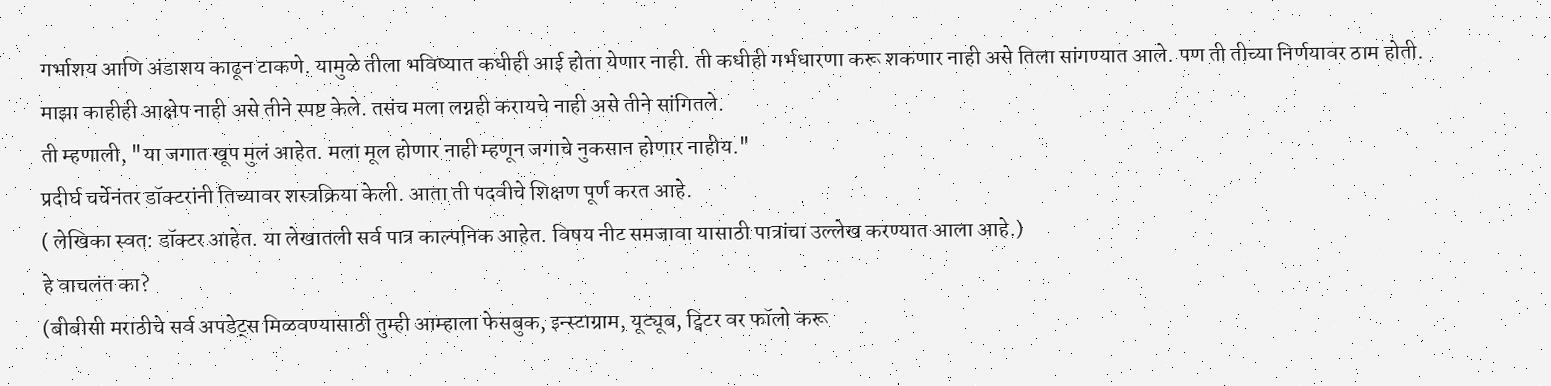गर्भाशय आणि अंडाशय काढून टाकणे. यामुळे तीला भविष्यात कधीही आई होता येणार नाही. ती कधीही गर्भधारणा करू शकणार नाही असे तिला सांगण्यात आले. पण ती तीच्या निर्णयावर ठाम होती.
माझा काहीही आक्षेप नाही असे तीने स्पष्ट केले. तसंच मला लग्नही करायचे नाही असे तीने सांगितले.
ती म्हणाली, "या जगात खूप मुलं आहेत. मला मूल होणार नाही म्हणून जगाचे नुकसान होणार नाहीय."
प्रदीर्घ चर्चेनंतर डॉक्टरांनी तिच्यावर शस्त्रक्रिया केली. आता ती पदवीचे शिक्षण पूर्ण करत आहे.
( लेखिका स्वत: डॉक्टर आहेत. या लेखातली सर्व पात्र काल्पनिक आहेत. विषय नीट समजावा यासाठी पात्रांचा उल्लेख करण्यात आला आहे.)
हे वाचलंत का?
(बीबीसी मराठीचे सर्व अपडेट्स मिळवण्यासाठी तुम्ही आम्हाला फेसबुक, इन्स्टाग्राम, यूट्यूब, ट्विटर वर फॉलो करू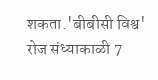शकता.'बीबीसी विश्व' रोज संध्याकाळी 7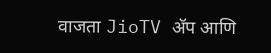वाजता JioTV ॲप आणि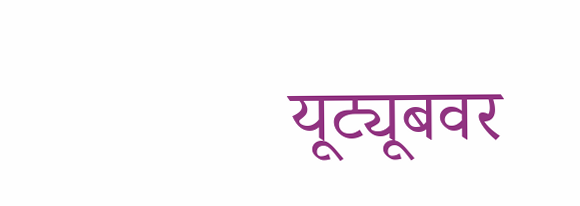यूट्यूबवर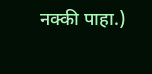नक्की पाहा.)